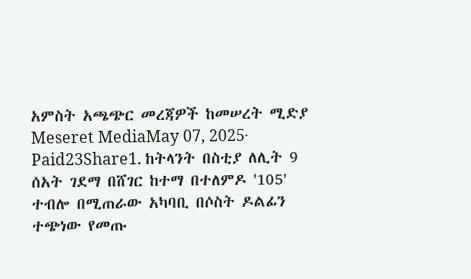አምስት አጫጭር መረጃዎች ከመሠረት ሚድያ Meseret MediaMay 07, 2025∙ Paid23Share1. ከትላንት በስቲያ ለሊት 9 ሰአት ገደማ በሸገር ከተማ በተለምዶ '105' ተብሎ በሚጠራው አካባቢ በሶስት ዶልፊን ተጭነው የመጡ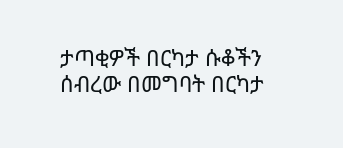ታጣቂዎች በርካታ ሱቆችን ሰብረው በመግባት በርካታ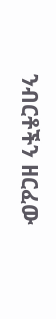ንብርቶችን ዘርፈው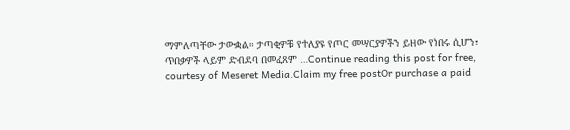ማምለጣቸው ታውቋል። ታጣቂዎቹ የተለያዩ የጦር መሣርያዎችን ይዘው የነበሩ ሲሆን፣ ጥበቃዎች ላይም ድብደባ በመፈጸም …Continue reading this post for free, courtesy of Meseret Media.Claim my free postOr purchase a paid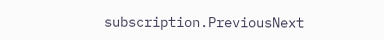subscription.PreviousNext